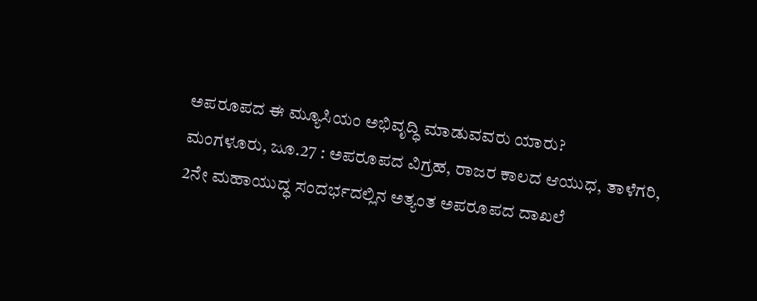ಅಪರೂಪದ ಈ ಮ್ಯೂಸಿಯಂ ಅಭಿವೃದ್ಧಿ ಮಾಡುವವರು ಯಾರು?
ಮಂಗಳೂರು, ಜೂ.27 : ಅಪರೂಪದ ವಿಗ್ರಹ, ರಾಜರ ಕಾಲದ ಆಯುಧ, ತಾಳೆಗರಿ, 2ನೇ ಮಹಾಯುದ್ಧ ಸಂದರ್ಭದಲ್ಲಿನ ಅತ್ಯಂತ ಅಪರೂಪದ ದಾಖಲೆ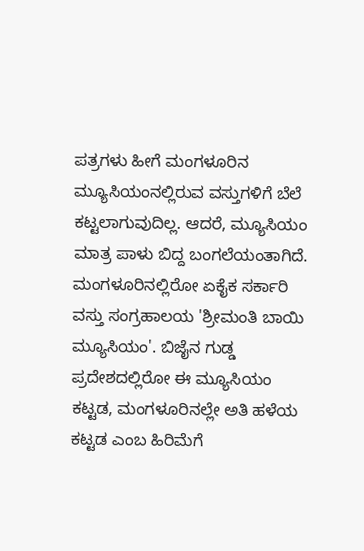ಪತ್ರಗಳು ಹೀಗೆ ಮಂಗಳೂರಿನ ಮ್ಯೂಸಿಯಂನಲ್ಲಿರುವ ವಸ್ತುಗಳಿಗೆ ಬೆಲೆ ಕಟ್ಟಲಾಗುವುದಿಲ್ಲ. ಆದರೆ, ಮ್ಯೂಸಿಯಂ ಮಾತ್ರ ಪಾಳು ಬಿದ್ದ ಬಂಗಲೆಯಂತಾಗಿದೆ.
ಮಂಗಳೂರಿನಲ್ಲಿರೋ ಏಕೈಕ ಸರ್ಕಾರಿ ವಸ್ತು ಸಂಗ್ರಹಾಲಯ 'ಶ್ರೀಮಂತಿ ಬಾಯಿ ಮ್ಯೂಸಿಯಂ'. ಬಿಜೈನ ಗುಡ್ಡ ಪ್ರದೇಶದಲ್ಲಿರೋ ಈ ಮ್ಯೂಸಿಯಂ ಕಟ್ಟಡ, ಮಂಗಳೂರಿನಲ್ಲೇ ಅತಿ ಹಳೆಯ ಕಟ್ಟಡ ಎಂಬ ಹಿರಿಮೆಗೆ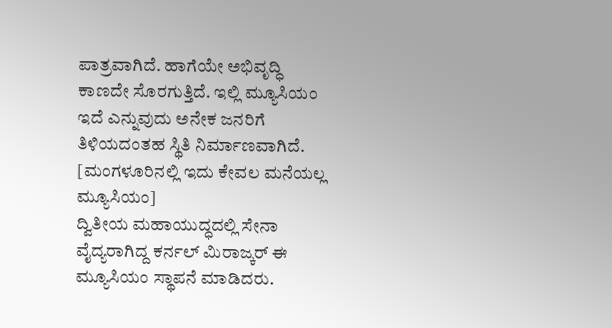ಪಾತ್ರವಾಗಿದೆ. ಹಾಗೆಯೇ ಅಭಿವೃದ್ಧಿ ಕಾಣದೇ ಸೊರಗುತ್ತಿದೆ. ಇಲ್ಲಿ ಮ್ಯೂಸಿಯಂ ಇದೆ ಎನ್ನುವುದು ಅನೇಕ ಜನರಿಗೆ ತಿಳಿಯದಂತಹ ಸ್ಥಿತಿ ನಿರ್ಮಾಣವಾಗಿದೆ. [ಮಂಗಳೂರಿನಲ್ಲಿ ಇದು ಕೇವಲ ಮನೆಯಲ್ಲ ಮ್ಯೂಸಿಯಂ]
ದ್ವಿತೀಯ ಮಹಾಯುದ್ಧದಲ್ಲಿ ಸೇನಾ ವೈದ್ಯರಾಗಿದ್ದ ಕರ್ನಲ್ ಮಿರಾಜ್ಕರ್ ಈ ಮ್ಯೂಸಿಯಂ ಸ್ಥಾಪನೆ ಮಾಡಿದರು.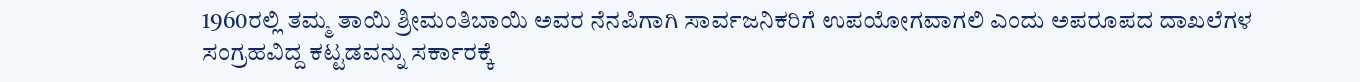1960ರಲ್ಲಿ ತಮ್ಮ ತಾಯಿ ಶ್ರೀಮಂತಿಬಾಯಿ ಅವರ ನೆನಪಿಗಾಗಿ ಸಾರ್ವಜನಿಕರಿಗೆ ಉಪಯೋಗವಾಗಲಿ ಎಂದು ಅಪರೂಪದ ದಾಖಲೆಗಳ ಸಂಗ್ರಹವಿದ್ದ ಕಟ್ಟಡವನ್ನು ಸರ್ಕಾರಕ್ಕೆ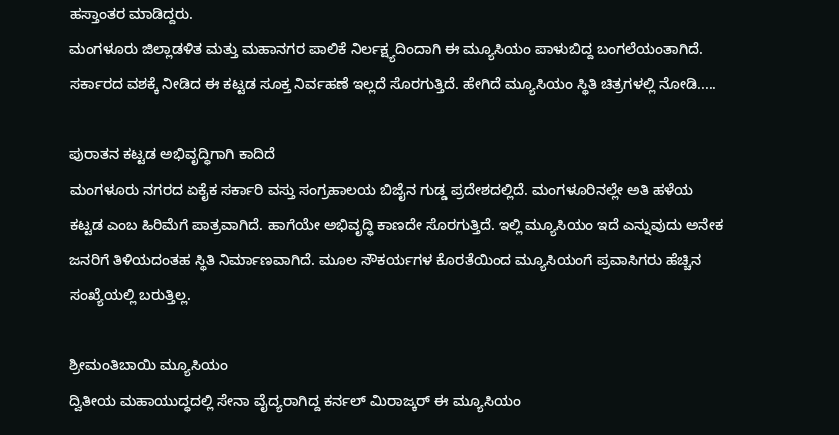ಹಸ್ತಾಂತರ ಮಾಡಿದ್ದರು.
ಮಂಗಳೂರು ಜಿಲ್ಲಾಡಳಿತ ಮತ್ತು ಮಹಾನಗರ ಪಾಲಿಕೆ ನಿರ್ಲಕ್ಷ್ಯದಿಂದಾಗಿ ಈ ಮ್ಯೂಸಿಯಂ ಪಾಳುಬಿದ್ದ ಬಂಗಲೆಯಂತಾಗಿದೆ. ಸರ್ಕಾರದ ವಶಕ್ಕೆ ನೀಡಿದ ಈ ಕಟ್ಟಡ ಸೂಕ್ತ ನಿರ್ವಹಣೆ ಇಲ್ಲದೆ ಸೊರಗುತ್ತಿದೆ. ಹೇಗಿದೆ ಮ್ಯೂಸಿಯಂ ಸ್ಥಿತಿ ಚಿತ್ರಗಳಲ್ಲಿ ನೋಡಿ.....

ಪುರಾತನ ಕಟ್ಟಡ ಅಭಿವೃದ್ಧಿಗಾಗಿ ಕಾದಿದೆ
ಮಂಗಳೂರು ನಗರದ ಏಕೈಕ ಸರ್ಕಾರಿ ವಸ್ತು ಸಂಗ್ರಹಾಲಯ ಬಿಜೈನ ಗುಡ್ಡ ಪ್ರದೇಶದಲ್ಲಿದೆ. ಮಂಗಳೂರಿನಲ್ಲೇ ಅತಿ ಹಳೆಯ ಕಟ್ಟಡ ಎಂಬ ಹಿರಿಮೆಗೆ ಪಾತ್ರವಾಗಿದೆ. ಹಾಗೆಯೇ ಅಭಿವೃದ್ಧಿ ಕಾಣದೇ ಸೊರಗುತ್ತಿದೆ. ಇಲ್ಲಿ ಮ್ಯೂಸಿಯಂ ಇದೆ ಎನ್ನುವುದು ಅನೇಕ ಜನರಿಗೆ ತಿಳಿಯದಂತಹ ಸ್ಥಿತಿ ನಿರ್ಮಾಣವಾಗಿದೆ. ಮೂಲ ಸೌಕರ್ಯಗಳ ಕೊರತೆಯಿಂದ ಮ್ಯೂಸಿಯಂಗೆ ಪ್ರವಾಸಿಗರು ಹೆಚ್ಚಿನ ಸಂಖ್ಯೆಯಲ್ಲಿ ಬರುತ್ತಿಲ್ಲ.

ಶ್ರೀಮಂತಿಬಾಯಿ ಮ್ಯೂಸಿಯಂ
ದ್ವಿತೀಯ ಮಹಾಯುದ್ಧದಲ್ಲಿ ಸೇನಾ ವೈದ್ಯರಾಗಿದ್ದ ಕರ್ನಲ್ ಮಿರಾಜ್ಕರ್ ಈ ಮ್ಯೂಸಿಯಂ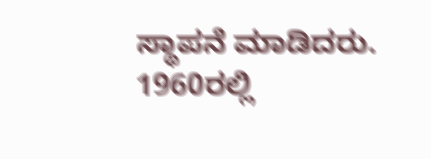ಸ್ಥಾಪನೆ ಮಾಡಿದರು. 1960ರಲ್ಲಿ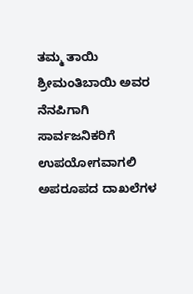ತಮ್ಮ ತಾಯಿ ಶ್ರೀಮಂತಿಬಾಯಿ ಅವರ ನೆನಪಿಗಾಗಿ ಸಾರ್ವಜನಿಕರಿಗೆ ಉಪಯೋಗವಾಗಲಿ ಅಪರೂಪದ ದಾಖಲೆಗಳ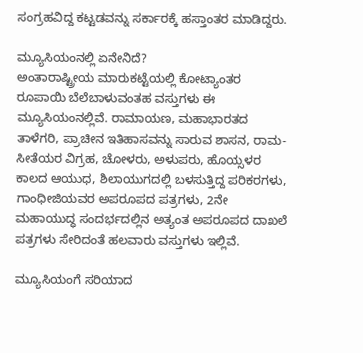ಸಂಗ್ರಹವಿದ್ದ ಕಟ್ಟಡವನ್ನು ಸರ್ಕಾರಕ್ಕೆ ಹಸ್ತಾಂತರ ಮಾಡಿದ್ದರು.

ಮ್ಯೂಸಿಯಂನಲ್ಲಿ ಏನೇನಿದೆ?
ಅಂತಾರಾಷ್ಟ್ರೀಯ ಮಾರುಕಟ್ಟೆಯಲ್ಲಿ ಕೋಟ್ಯಾಂತರ ರೂಪಾಯಿ ಬೆಲೆಬಾಳುವಂತಹ ವಸ್ತುಗಳು ಈ ಮ್ಯೂಸಿಯಂನಲ್ಲಿವೆ. ರಾಮಾಯಣ, ಮಹಾಭಾರತದ ತಾಳೆಗರಿ, ಪ್ರಾಚೀನ ಇತಿಹಾಸವನ್ನು ಸಾರುವ ಶಾಸನ, ರಾಮ- ಸೀತೆಯರ ವಿಗ್ರಹ, ಚೋಳರು, ಅಳುಪರು, ಹೊಯ್ಸಳರ ಕಾಲದ ಆಯುಧ, ಶಿಲಾಯುಗದಲ್ಲಿ ಬಳಸುತ್ತಿದ್ದ ಪರಿಕರಗಳು, ಗಾಂಧೀಜಿಯವರ ಅಪರೂಪದ ಪತ್ರಗಳು, 2ನೇ ಮಹಾಯುದ್ಧ ಸಂದರ್ಭದಲ್ಲಿನ ಅತ್ಯಂತ ಅಪರೂಪದ ದಾಖಲೆ ಪತ್ರಗಳು ಸೇರಿದಂತೆ ಹಲವಾರು ವಸ್ತುಗಳು ಇಲ್ಲಿವೆ.

ಮ್ಯೂಸಿಯಂಗೆ ಸರಿಯಾದ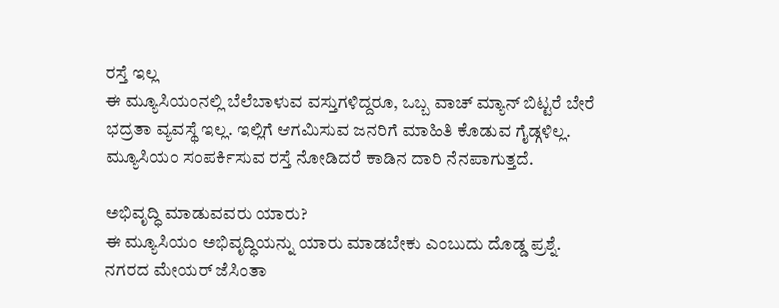ರಸ್ತೆ ಇಲ್ಲ
ಈ ಮ್ಯೂಸಿಯಂನಲ್ಲಿ ಬೆಲೆಬಾಳುವ ವಸ್ತುಗಳಿದ್ದರೂ, ಒಬ್ಬ ವಾಚ್ ಮ್ಯಾನ್ ಬಿಟ್ಟರೆ ಬೇರೆ ಭದ್ರತಾ ವ್ಯವಸ್ಥೆ ಇಲ್ಲ. ಇಲ್ಲಿಗೆ ಆಗಮಿಸುವ ಜನರಿಗೆ ಮಾಹಿತಿ ಕೊಡುವ ಗೈಡ್ಗಳಿಲ್ಲ. ಮ್ಯೂಸಿಯಂ ಸಂಪರ್ಕಿಸುವ ರಸ್ತೆ ನೋಡಿದರೆ ಕಾಡಿನ ದಾರಿ ನೆನಪಾಗುತ್ತದೆ.

ಅಭಿವೃದ್ಧಿ ಮಾಡುವವರು ಯಾರು?
ಈ ಮ್ಯೂಸಿಯಂ ಅಭಿವೃದ್ಧಿಯನ್ನು ಯಾರು ಮಾಡಬೇಕು ಎಂಬುದು ದೊಡ್ಡ ಪ್ರಶ್ನೆ. ನಗರದ ಮೇಯರ್ ಜೆಸಿಂತಾ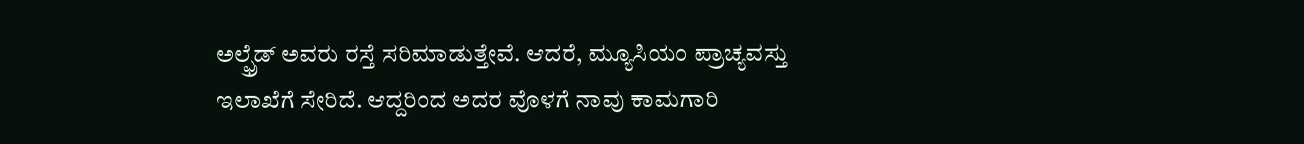ಅಲ್ಫ್ರೆಡ್ ಅವರು ರಸ್ತೆ ಸರಿಮಾಡುತ್ತೇವೆ. ಆದರೆ, ಮ್ಯೂಸಿಯಂ ಪ್ರಾಚ್ಯವಸ್ತು ಇಲಾಖೆಗೆ ಸೇರಿದೆ. ಆದ್ದರಿಂದ ಅದರ ವೊಳಗೆ ನಾವು ಕಾಮಗಾರಿ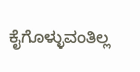ಕೈಗೊಳ್ಳುವಂತಿಲ್ಲ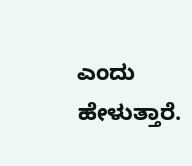ಎಂದು ಹೇಳುತ್ತಾರೆ.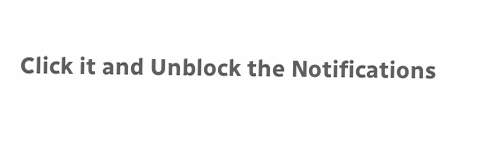Click it and Unblock the Notifications